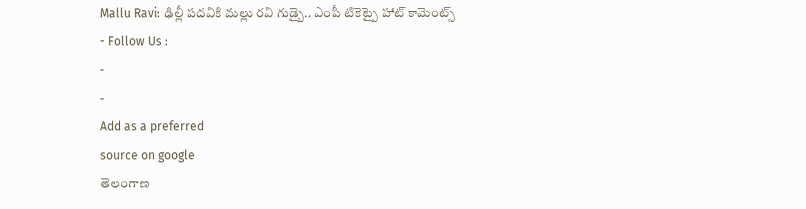Mallu Ravi: ఢిల్లీ పదవికి మల్లు రవి గుడ్బై.. ఎంపీ టికెట్పై హాట్ కామెంట్స్
- Follow Us :
-
-
Add as a preferred
source on google
తెలంగాణ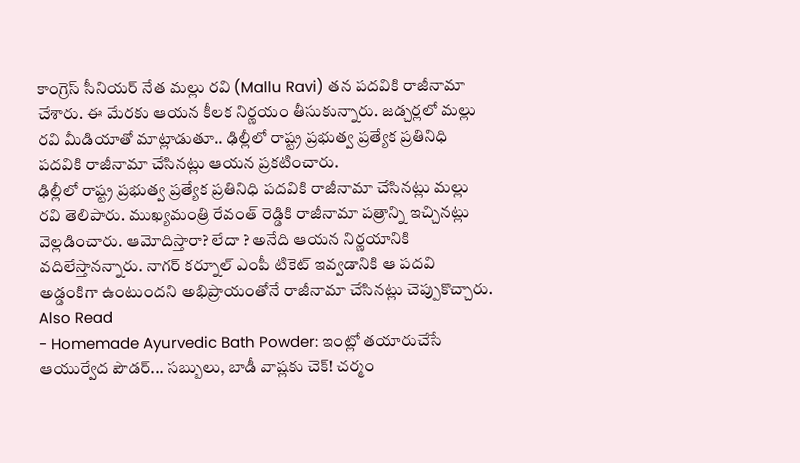కాంగ్రెస్ సీనియర్ నేత మల్లు రవి (Mallu Ravi) తన పదవికి రాజీనామా చేశారు. ఈ మేరకు ఆయన కీలక నిర్ణయం తీసుకున్నారు. జడ్చర్లలో మల్లు రవి మీడియాతో మాట్లాడుతూ.. ఢిల్లీలో రాష్ట్ర ప్రభుత్వ ప్రత్యేక ప్రతినిధి పదవికి రాజీనామా చేసినట్లు ఆయన ప్రకటించారు.
ఢిల్లీలో రాష్ట్ర ప్రభుత్వ ప్రత్యేక ప్రతినిధి పదవికి రాజీనామా చేసినట్లు మల్లు రవి తెలిపారు. ముఖ్యమంత్రి రేవంత్ రెడ్డికి రాజీనామా పత్రాన్ని ఇచ్చినట్లు వెల్లడించారు. ఆమోదిస్తారా? లేదా ? అనేది ఆయన నిర్ణయానికి వదిలేస్తానన్నారు. నాగర్ కర్నూల్ ఎంపీ టికెట్ ఇవ్వడానికి ఆ పదవి అడ్డంకిగా ఉంటుందని అభిప్రాయంతోనే రాజీనామా చేసినట్లు చెప్పుకొచ్చారు.
Also Read
- Homemade Ayurvedic Bath Powder: ఇంట్లో తయారుచేసే ఆయుర్వేద పౌడర్... సబ్బులు, బాడీ వాష్లకు చెక్! చర్మం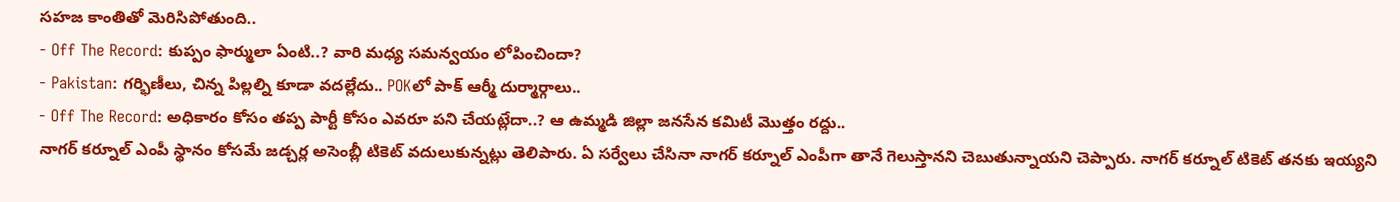సహజ కాంతితో మెరిసిపోతుంది..
- Off The Record: కుప్పం ఫార్ములా ఏంటి..? వారి మధ్య సమన్వయం లోపించిందా?
- Pakistan: గర్భిణీలు, చిన్న పిల్లల్ని కూడా వదల్లేదు.. POKలో పాక్ ఆర్మీ దుర్మార్గాలు..
- Off The Record: అధికారం కోసం తప్ప పార్టీ కోసం ఎవరూ పని చేయట్లేదా..? ఆ ఉమ్మడి జిల్లా జనసేన కమిటీ మొత్తం రద్దు..
నాగర్ కర్నూల్ ఎంపీ స్థానం కోసమే జడ్చర్ల అసెంబ్లీ టికెట్ వదులుకున్నట్లు తెలిపారు. ఏ సర్వేలు చేసినా నాగర్ కర్నూల్ ఎంపీగా తానే గెలుస్తానని చెబుతున్నాయని చెప్పారు. నాగర్ కర్నూల్ టికెట్ తనకు ఇయ్యని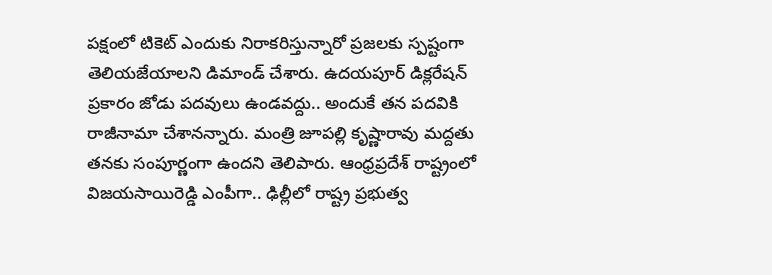పక్షంలో టికెట్ ఎందుకు నిరాకరిస్తున్నారో ప్రజలకు స్పష్టంగా తెలియజేయాలని డిమాండ్ చేశారు. ఉదయపూర్ డిక్లరేషన్ ప్రకారం జోడు పదవులు ఉండవద్దు.. అందుకే తన పదవికి రాజీనామా చేశానన్నారు. మంత్రి జూపల్లి కృష్ణారావు మద్దతు తనకు సంపూర్ణంగా ఉందని తెలిపారు. ఆంధ్రప్రదేశ్ రాష్ట్రంలో విజయసాయిరెడ్డి ఎంపీగా.. ఢిల్లీలో రాష్ట్ర ప్రభుత్వ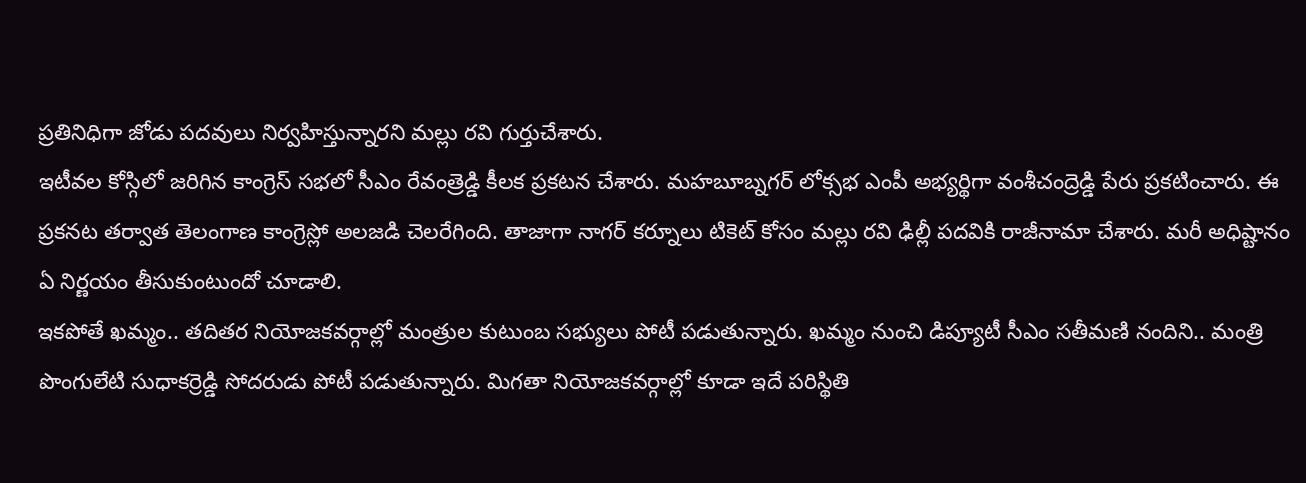ప్రతినిధిగా జోడు పదవులు నిర్వహిస్తున్నారని మల్లు రవి గుర్తుచేశారు.
ఇటీవల కోస్గిలో జరిగిన కాంగ్రెస్ సభలో సీఎం రేవంత్రెడ్డి కీలక ప్రకటన చేశారు. మహబూబ్నగర్ లోక్సభ ఎంపీ అభ్యర్థిగా వంశీచంద్రెడ్డి పేరు ప్రకటించారు. ఈ ప్రకనట తర్వాత తెలంగాణ కాంగ్రెస్లో అలజడి చెలరేగింది. తాజాగా నాగర్ కర్నూలు టికెట్ కోసం మల్లు రవి ఢిల్లీ పదవికి రాజీనామా చేశారు. మరీ అధిష్టానం ఏ నిర్ణయం తీసుకుంటుందో చూడాలి.
ఇకపోతే ఖమ్మం.. తదితర నియోజకవర్గాల్లో మంత్రుల కుటుంబ సభ్యులు పోటీ పడుతున్నారు. ఖమ్మం నుంచి డిప్యూటీ సీఎం సతీమణి నందిని.. మంత్రి పొంగులేటి సుధాకర్రెడ్డి సోదరుడు పోటీ పడుతున్నారు. మిగతా నియోజకవర్గాల్లో కూడా ఇదే పరిస్థితి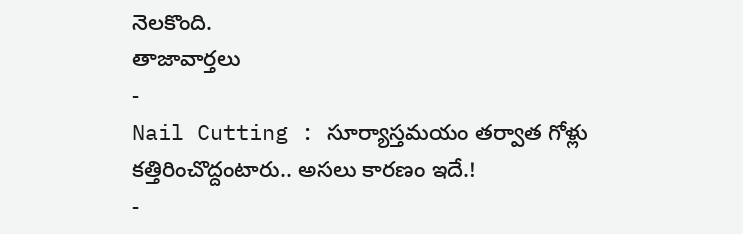నెలకొంది.
తాజావార్తలు
-
Nail Cutting : సూర్యాస్తమయం తర్వాత గోళ్లు కత్తిరించొద్దంటారు.. అసలు కారణం ఇదే.!
-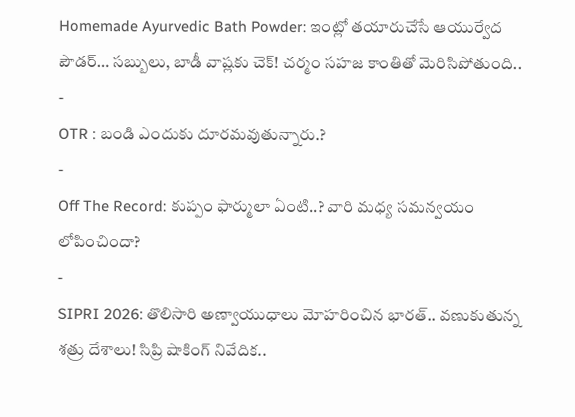Homemade Ayurvedic Bath Powder: ఇంట్లో తయారుచేసే ఆయుర్వేద పౌడర్… సబ్బులు, బాడీ వాష్లకు చెక్! చర్మం సహజ కాంతితో మెరిసిపోతుంది..
-
OTR : బండి ఎందుకు దూరమవుతున్నారు.?
-
Off The Record: కుప్పం ఫార్ములా ఏంటి..? వారి మధ్య సమన్వయం లోపించిందా?
-
SIPRI 2026: తొలిసారి అణ్వాయుధాలు మోహరించిన భారత్.. వణుకుతున్న శత్రు దేశాలు! సిప్రి షాకింగ్ నివేదిక..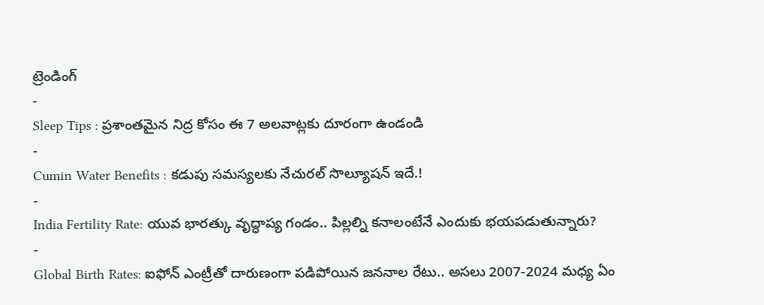ట్రెండింగ్
-
Sleep Tips : ప్రశాంతమైన నిద్ర కోసం ఈ 7 అలవాట్లకు దూరంగా ఉండండి
-
Cumin Water Benefits : కడుపు సమస్యలకు నేచురల్ సొల్యూషన్ ఇదే.!
-
India Fertility Rate: యువ భారత్కు వృద్ధాప్య గండం.. పిల్లల్ని కనాలంటేనే ఎందుకు భయపడుతున్నారు?
-
Global Birth Rates: ఐఫోన్ ఎంట్రీతో దారుణంగా పడిపోయిన జననాల రేటు.. అసలు 2007-2024 మధ్య ఏం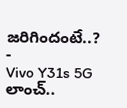జరిగిందంటే..?
-
Vivo Y31s 5G లాంచ్..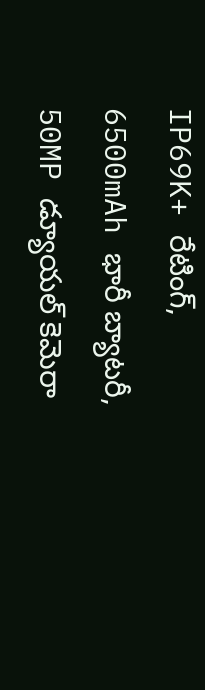IP69K+ రేటింగ్, 6500mAh భారీ బ్యాటరీ, 50MP డ్యూయల్ కెమెరా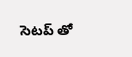సెటప్ తో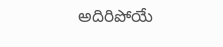అదిరిపోయే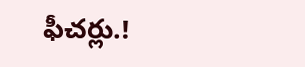ఫీచర్లు.!